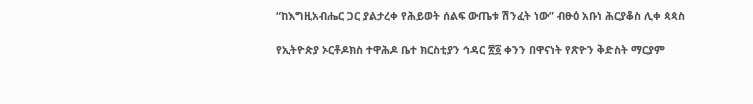“ከእግዚአብሔር ጋር ያልታረቀ የሕይወት ሰልፍ ውጤቱ ሽንፈት ነው” ብፁዕ አቡነ ሕርያቆስ ሊቀ ጳጳስ

የኢትዮጵያ ኦርቶዶክስ ተዋሕዶ ቤተ ክርስቲያን ኅዳር ፳፩ ቀንን በዋናነት የጽዮን ቅድስት ማርያም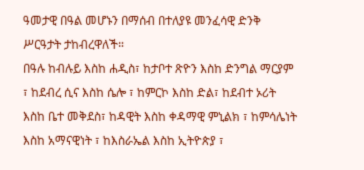ዓመታዊ በዓል መሆኑን በማሰብ በተለያዩ መንፈሳዊ ድንቅ ሥርዓታት ታከብረዋለች።
በዓሉ ከብሉይ እስከ ሐዲስ፣ ከታቦተ ጽዮን እስከ ድንግል ማርያም ፣ ከደብረ ሲና እስከ ሴሎ ፣ ከምርኮ እስከ ድል፣ ከደብተ ኦሪት እስከ ቤተ መቅደስ፣ ከዳዊት እስከ ቀዳማዊ ምኒልክ ፣ ከምሳሌነት እስከ አማናዊነት ፣ ከእስራኤል እስከ ኢትዮጵያ ፣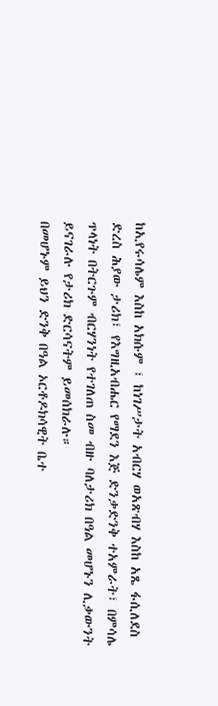ከኢየሩሳሌም እስከ አክሱም ፣ ከነገሥታት አብርሃ ወአጽብሃ እስከ አጼ ፋሲለደስ ድረስ ሕያው ታሪክ፣ የእግዚአብሔር የማደን እጅ ድንቃድንቅ ተአምራት፣ በምሳሌ ጥላነት በትርጉም ብርሃንነት የተገለጠ ስመ ብዙ ባለታሪክ በዓል መሆኑን ሊቃውንት ይናገራሉ የታሪክ ድርሳናትም ይመሰክራሉ።
በመሆኑም ይህን ድንቅ በዓል ኦርቶዶክሳዊት ቤተ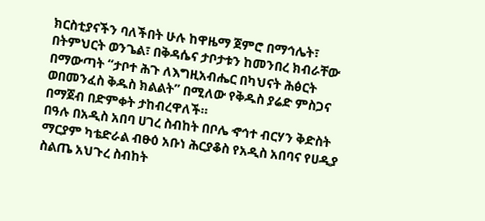ክርስቲያናችን ባለችበት ሁሉ ከዋዜማ ጀምሮ በማኅሌት፣ በትምህርት ወንጌል፣ በቅዳሴና ታቦታቱን ከመንበረ ክብራቸው በማውጣት “ታቦተ ሕጉ ለእግዚአብሔር በካህናት ሕፅርት ወበመንፈስ ቅዱስ ክልልት” በሚለው የቅዱስ ያሬድ ምስጋና በማጀብ በድምቀት ታከብረዋለች።
በዓሉ በአዲስ አበባ ሀገረ ስብከት በቦሌ ኆኅተ ብርሃን ቅድስት ማርያም ካቴድራል ብፁዕ አቡነ ሕርያቆስ የአዲስ አበባና የሀዲያ ስልጤ አህጉረ ስብከት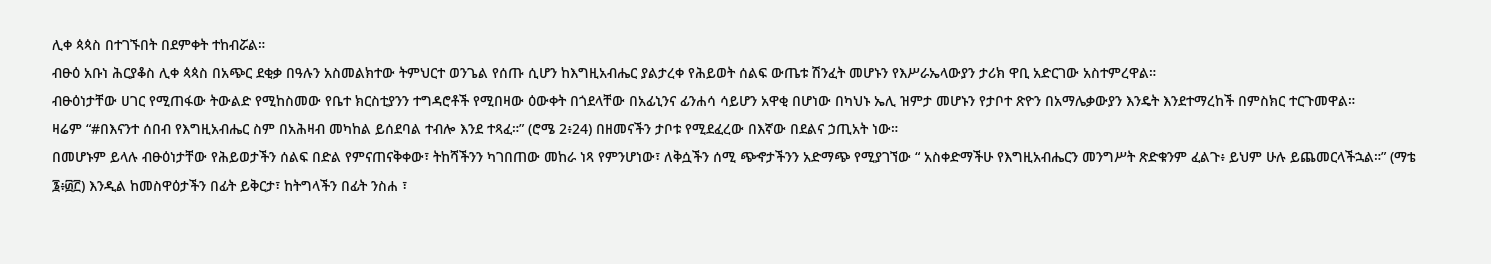ሊቀ ጳጳስ በተገኙበት በደምቀት ተከብሯል።
ብፁዕ አቡነ ሕርያቆስ ሊቀ ጳጳስ በአጭር ደቂቃ በዓሉን አስመልክተው ትምህርተ ወንጌል የሰጡ ሲሆን ከእግዚአብሔር ያልታረቀ የሕይወት ሰልፍ ውጤቱ ሽንፈት መሆኑን የእሥራኤላውያን ታሪክ ዋቢ አድርገው አስተምረዋል።
ብፁዕነታቸው ሀገር የሚጠፋው ትውልድ የሚከስመው የቤተ ክርስቲያንን ተግዳሮቶች የሚበዛው ዕውቀት በጎደላቸው በአፊኒንና ፊንሐሳ ሳይሆን አዋቂ በሆነው በካህኑ ኤሊ ዝምታ መሆኑን የታቦተ ጽዮን በአማሌቃውያን እንዴት እንደተማረከች በምስክር ተርጉመዋል።
ዛሬም “#በእናንተ ሰበብ የእግዚአብሔር ስም በአሕዛብ መካከል ይሰደባል ተብሎ እንደ ተጻፈ።” (ሮሜ 2፥24) በዘመናችን ታቦቱ የሚደፈረው በእኛው በደልና ኃጢአት ነው።
በመሆኑም ይላሉ ብፁዕነታቸው የሕይወታችን ሰልፍ በድል የምናጠናቅቀው፣ ትከሻችንን ካገበጠው መከራ ነጻ የምንሆነው፣ ለቅሷችን ሰሚ ጭኆታችንን አድማጭ የሚያገኘው “ አስቀድማችሁ የእግዚአብሔርን መንግሥት ጽድቁንም ፈልጉ፥ ይህም ሁሉ ይጨመርላችኋል።” (ማቴ ፮፥፴፫) እንዲል ከመስዋዕታችን በፊት ይቅርታ፣ ከትግላችን በፊት ንስሐ ፣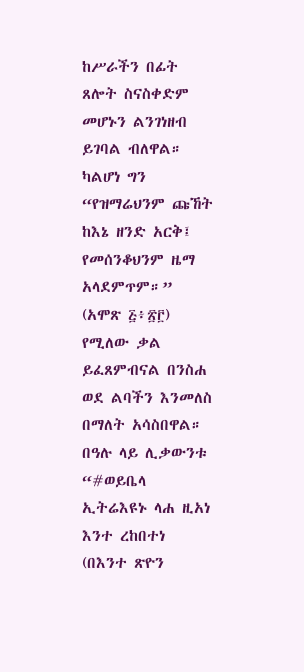ከሥራችን በፊት ጸሎት ስናስቀድም መሆኑን ልንገነዘብ ይገባል ብለዋል።
ካልሆነ ግን “የዝማሬህንም ጩኸት ከእኔ ዘንድ አርቅ፤ የመሰንቆህንም ዜማ አላደምጥም።” (አሞጽ ፭፥፳፫) የሚለው ቃል ይፈጸምብናል በንስሐ ወደ ልባችን እንመለስ በማለት አሳስበዋል።
በዓሉ ላይ ሊቃውንቱ “#ወይቤላ ኢትሬእዩኑ ላሐ ዚአነ እንተ ረከበተነ (በእንተ ጽዮን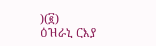)(፪)
ዕዝራኒ ርእያ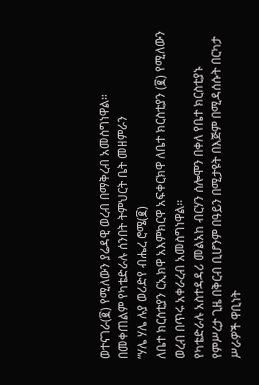ወተናገራ(፪) የሚለውን ያሬዳዊ ወረብ በማቅረብ አመስግነዋል።
በመቀጠልም የካቴድራሉ ሰንበት ትምህርት ቤት መዘምራን
“ሃሌ ሃሌ ሉያ ወሪድየ ብሔረ ሮሜ(፪)
ለቤተ ክርስቲያን ርኢክዋ አእምክርዋ አፍቀርክዋ ለቤተ ክርስቲያን (፪) የሚለውን ወረብ በጥሩ አቀራረብ አመስግነዋል።
የካቴድራሉ አስተዳዳሪ መልአከ ብርሃን ሰሎሞን በቀለ የቤተ ክርስቲያኑ የምሥረታ ጊዜ በቅርብ ቢሆንም በዓይን በሚታዩት በእጅም በሚዳሰሱት በርካታ ሥራዎች ዋቢነት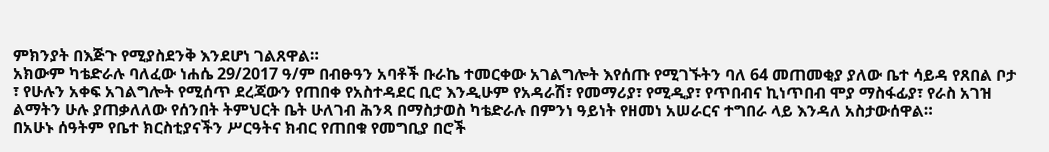ምክንያት በእጅጉ የሚያስደንቅ እንደሆነ ገልጸዋል።
አክውም ካቴድራሉ ባለፈው ነሐሴ 29/2017 ዓ/ም በብፁዓን አባቶች ቡራኬ ተመርቀው አገልግሎት እየሰጡ የሚገኙትን ባለ 64 መጠመቂያ ያለው ቤተ ሳይዳ የጸበል ቦታ ፣ የሁሉን አቀፍ አገልግሎት የሚሰጥ ደረጃውን የጠበቀ የአስተዳደር ቢሮ እንዲሁም የአዳራሽ፣ የመማሪያ፣ የሚዲያ፣ የጥበብና ኪነጥበብ ሞያ ማስፋፊያ፣ የራስ አገዝ ልማትን ሁሉ ያጠቃለለው የሰንበት ትምህርት ቤት ሁለገብ ሕንጻ በማስታወስ ካቴድራሉ በምንነ ዓይነት የዘመነ አሠራርና ተግበራ ላይ እንዳለ አስታውሰዋል።
በአሁኑ ሰዓትም የቤተ ክርስቲያናችን ሥርዓትና ክብር የጠበቁ የመግቢያ በሮች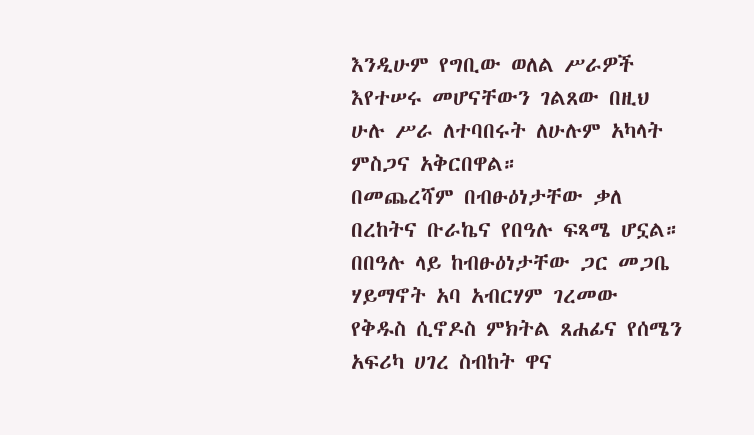እንዲሁም የግቢው ወለል ሥራዎች እየተሠሩ መሆናቸውን ገልጸው በዚህ ሁሉ ሥራ ለተባበሩት ለሁሉም አካላት ምስጋና አቅርበዋል።
በመጨረሻም በብፁዕነታቸው ቃለ በረከትና ቡራኬና የበዓሉ ፍጻሜ ሆኗል።
በበዓሉ ላይ ከብፁዕነታቸው ጋር መጋቤ ሃይማኖት አባ አብርሃም ገረመው የቅዱስ ሲኖዶስ ምክትል ጸሐፊና የሰሜን አፍሪካ ሀገረ ስብከት ዋና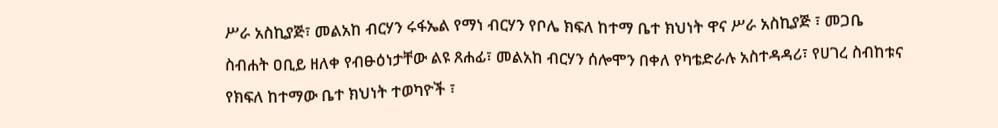ሥራ አስኪያጅ፣ መልአከ ብርሃን ሩፋኤል የማነ ብርሃን የቦሌ ክፍለ ከተማ ቤተ ክህነት ዋና ሥራ አስኪያጅ ፣ መጋቤ ስብሐት ዐቢይ ዘለቀ የብፁዕነታቸው ልዩ ጸሐፊ፣ መልአከ ብርሃን ሰሎሞን በቀለ የካቴድራሉ አስተዳዳሪ፣ የሀገረ ስብከቱና የክፍለ ከተማው ቤተ ክህነት ተወካዮች ፣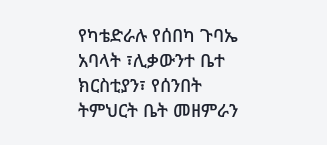የካቴድራሉ የሰበካ ጉባኤ አባላት ፣ሊቃውንተ ቤተ ክርስቲያን፣ የሰንበት ትምህርት ቤት መዘምራን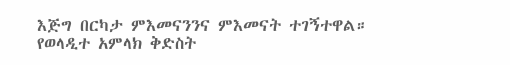እጅግ በርካታ ምእመናንንና ምእመናት ተገኝተዋል።
የወላዲተ አምላክ ቅድስት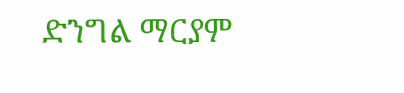ድንግል ማርያም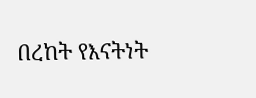በረከት የእናትነት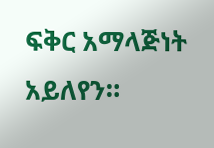ፍቅር አማላጅነት አይለየን።